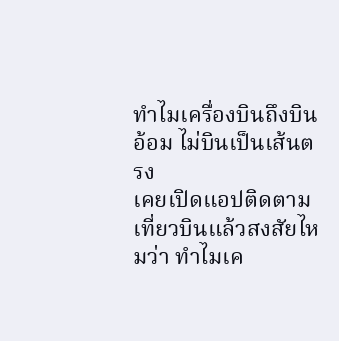ทำไมเครื่องบินถึงบินอ้อม ไม่บินเป็นเส้นตรง
เคยเปิดแอปติดตามเที่ยวบินแล้วสงสัยไหมว่า ทำไมเค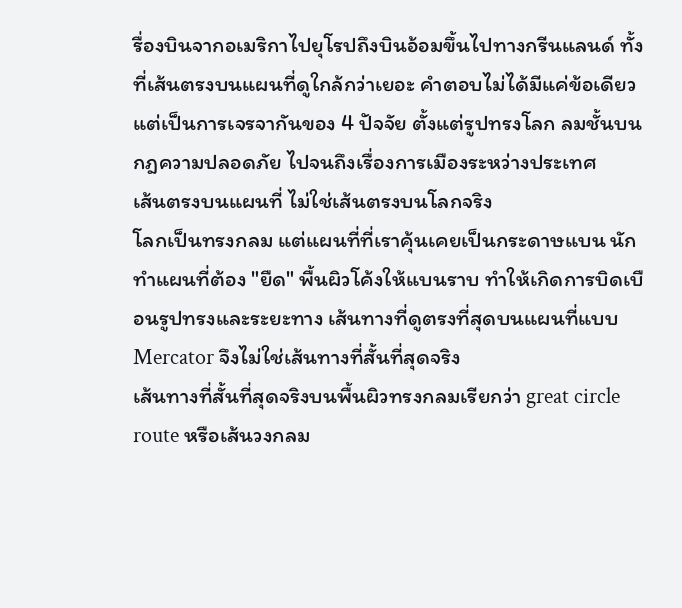รื่องบินจากอเมริกาไปยุโรปถึงบินอ้อมขึ้นไปทางกรีนแลนด์ ทั้งที่เส้นตรงบนแผนที่ดูใกล้กว่าเยอะ คำตอบไม่ได้มีแค่ข้อเดียว แต่เป็นการเจรจากันของ 4 ปัจจัย ตั้งแต่รูปทรงโลก ลมชั้นบน กฎความปลอดภัย ไปจนถึงเรื่องการเมืองระหว่างประเทศ
เส้นตรงบนแผนที่ ไม่ใช่เส้นตรงบนโลกจริง
โลกเป็นทรงกลม แต่แผนที่ที่เราคุ้นเคยเป็นกระดาษแบน นักทำแผนที่ต้อง "ยืด" พื้นผิวโค้งให้แบนราบ ทำให้เกิดการบิดเบือนรูปทรงและระยะทาง เส้นทางที่ดูตรงที่สุดบนแผนที่แบบ Mercator จึงไม่ใช่เส้นทางที่สั้นที่สุดจริง
เส้นทางที่สั้นที่สุดจริงบนพื้นผิวทรงกลมเรียกว่า great circle route หรือเส้นวงกลม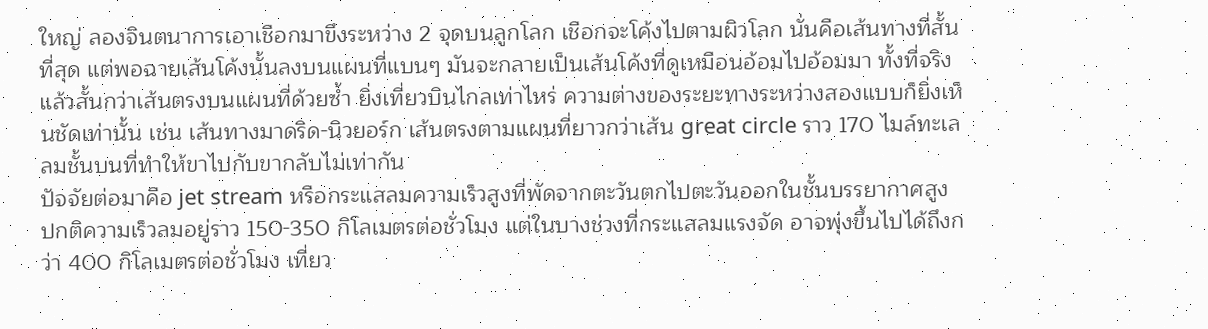ใหญ่ ลองจินตนาการเอาเชือกมาขึงระหว่าง 2 จุดบนลูกโลก เชือกจะโค้งไปตามผิวโลก นั่นคือเส้นทางที่สั้นที่สุด แต่พอฉายเส้นโค้งนั้นลงบนแผนที่แบนๆ มันจะกลายเป็นเส้นโค้งที่ดูเหมือนอ้อมไปอ้อมมา ทั้งที่จริงแล้วสั้นกว่าเส้นตรงบนแผนที่ด้วยซ้ำ ยิ่งเที่ยวบินไกลเท่าไหร่ ความต่างของระยะทางระหว่างสองแบบก็ยิ่งเห็นชัดเท่านั้น เช่น เส้นทางมาดริด-นิวยอร์ก เส้นตรงตามแผนที่ยาวกว่าเส้น great circle ราว 170 ไมล์ทะเล
ลมชั้นบนที่ทำให้ขาไปกับขากลับไม่เท่ากัน
ปัจจัยต่อมาคือ jet stream หรือกระแสลมความเร็วสูงที่พัดจากตะวันตกไปตะวันออกในชั้นบรรยากาศสูง ปกติความเร็วลมอยู่ราว 150-350 กิโลเมตรต่อชั่วโมง แต่ในบางช่วงที่กระแสลมแรงจัด อาจพุ่งขึ้นไปได้ถึงกว่า 400 กิโลเมตรต่อชั่วโมง เที่ยว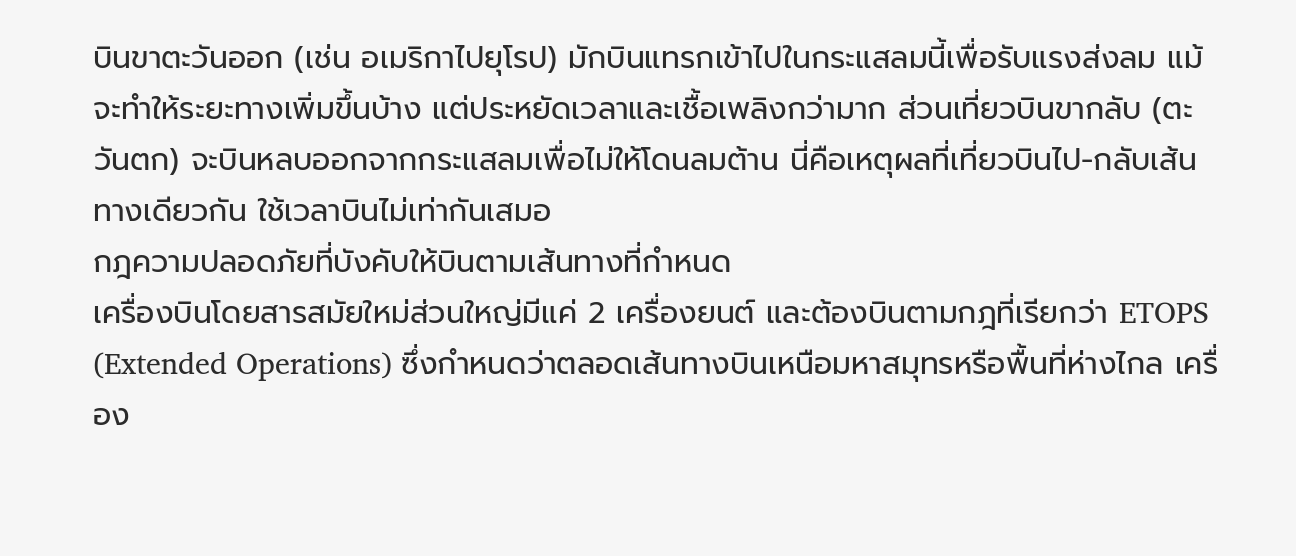บินขาตะวันออก (เช่น อเมริกาไปยุโรป) มักบินแทรกเข้าไปในกระแสลมนี้เพื่อรับแรงส่งลม แม้จะทำให้ระยะทางเพิ่มขึ้นบ้าง แต่ประหยัดเวลาและเชื้อเพลิงกว่ามาก ส่วนเที่ยวบินขากลับ (ตะวันตก) จะบินหลบออกจากกระแสลมเพื่อไม่ให้โดนลมต้าน นี่คือเหตุผลที่เที่ยวบินไป-กลับเส้นทางเดียวกัน ใช้เวลาบินไม่เท่ากันเสมอ
กฎความปลอดภัยที่บังคับให้บินตามเส้นทางที่กำหนด
เครื่องบินโดยสารสมัยใหม่ส่วนใหญ่มีแค่ 2 เครื่องยนต์ และต้องบินตามกฎที่เรียกว่า ETOPS (Extended Operations) ซึ่งกำหนดว่าตลอดเส้นทางบินเหนือมหาสมุทรหรือพื้นที่ห่างไกล เครื่อง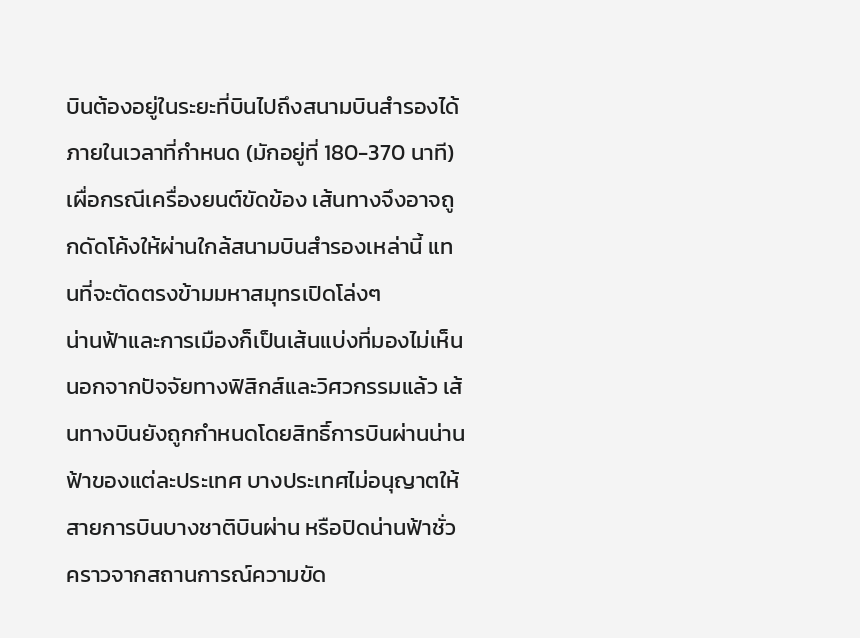บินต้องอยู่ในระยะที่บินไปถึงสนามบินสำรองได้ภายในเวลาที่กำหนด (มักอยู่ที่ 180-370 นาที) เผื่อกรณีเครื่องยนต์ขัดข้อง เส้นทางจึงอาจถูกดัดโค้งให้ผ่านใกล้สนามบินสำรองเหล่านี้ แทนที่จะตัดตรงข้ามมหาสมุทรเปิดโล่งๆ
น่านฟ้าและการเมืองก็เป็นเส้นแบ่งที่มองไม่เห็น
นอกจากปัจจัยทางฟิสิกส์และวิศวกรรมแล้ว เส้นทางบินยังถูกกำหนดโดยสิทธิ์การบินผ่านน่านฟ้าของแต่ละประเทศ บางประเทศไม่อนุญาตให้สายการบินบางชาติบินผ่าน หรือปิดน่านฟ้าชั่วคราวจากสถานการณ์ความขัด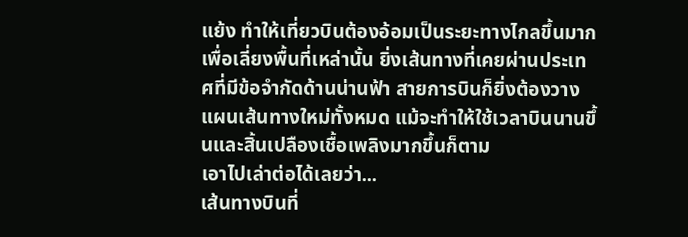แย้ง ทำให้เที่ยวบินต้องอ้อมเป็นระยะทางไกลขึ้นมากเพื่อเลี่ยงพื้นที่เหล่านั้น ยิ่งเส้นทางที่เคยผ่านประเทศที่มีข้อจำกัดด้านน่านฟ้า สายการบินก็ยิ่งต้องวางแผนเส้นทางใหม่ทั้งหมด แม้จะทำให้ใช้เวลาบินนานขึ้นและสิ้นเปลืองเชื้อเพลิงมากขึ้นก็ตาม
เอาไปเล่าต่อได้เลยว่า...
เส้นทางบินที่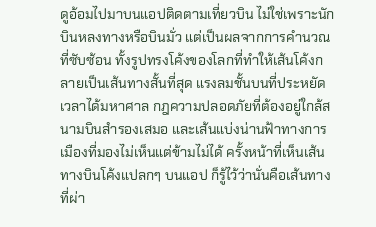ดูอ้อมไปมาบนแอปติดตามเที่ยวบิน ไม่ใช่เพราะนักบินหลงทางหรือบินมั่ว แต่เป็นผลจากการคำนวณที่ซับซ้อน ทั้งรูปทรงโค้งของโลกที่ทำให้เส้นโค้งกลายเป็นเส้นทางสั้นที่สุด แรงลมชั้นบนที่ประหยัดเวลาได้มหาศาล กฎความปลอดภัยที่ต้องอยู่ใกล้สนามบินสำรองเสมอ และเส้นแบ่งน่านฟ้าทางการเมืองที่มองไม่เห็นแต่ข้ามไม่ได้ ครั้งหน้าที่เห็นเส้นทางบินโค้งแปลกๆ บนแอป ก็รู้ไว้ว่านั่นคือเส้นทางที่ผ่า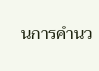นการคำนว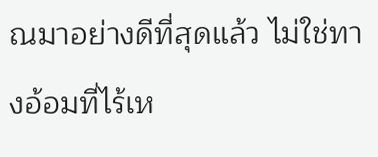ณมาอย่างดีที่สุดแล้ว ไม่ใช่ทางอ้อมที่ไร้เห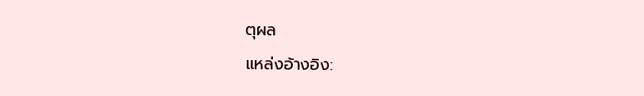ตุผล
แหล่งอ้างอิง: